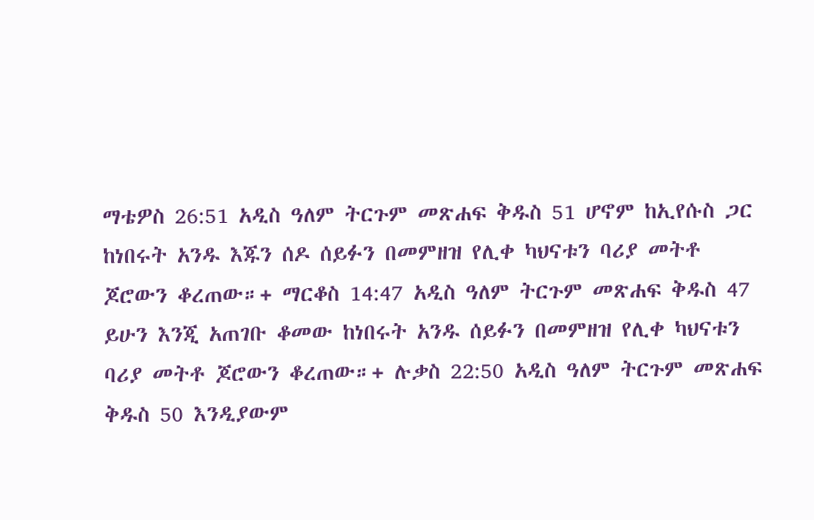ማቴዎስ 26:51 አዲስ ዓለም ትርጉም መጽሐፍ ቅዱስ 51 ሆኖም ከኢየሱስ ጋር ከነበሩት አንዱ እጁን ሰዶ ሰይፉን በመምዘዝ የሊቀ ካህናቱን ባሪያ መትቶ ጆሮውን ቆረጠው።+ ማርቆስ 14:47 አዲስ ዓለም ትርጉም መጽሐፍ ቅዱስ 47 ይሁን እንጂ አጠገቡ ቆመው ከነበሩት አንዱ ሰይፉን በመምዘዝ የሊቀ ካህናቱን ባሪያ መትቶ ጆሮውን ቆረጠው።+ ሉቃስ 22:50 አዲስ ዓለም ትርጉም መጽሐፍ ቅዱስ 50 እንዲያውም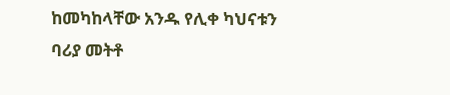ከመካከላቸው አንዱ የሊቀ ካህናቱን ባሪያ መትቶ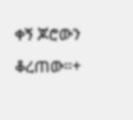ቀኝ ጆሮውን ቆረጠው።+